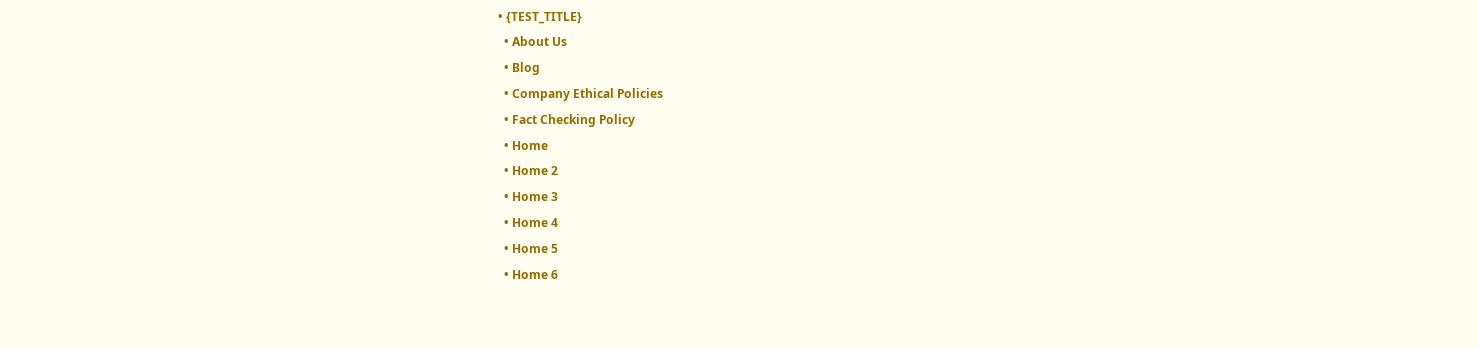• {TEST_TITLE}
  • About Us
  • Blog
  • Company Ethical Policies
  • Fact Checking Policy
  • Home
  • Home 2
  • Home 3
  • Home 4
  • Home 5
  • Home 6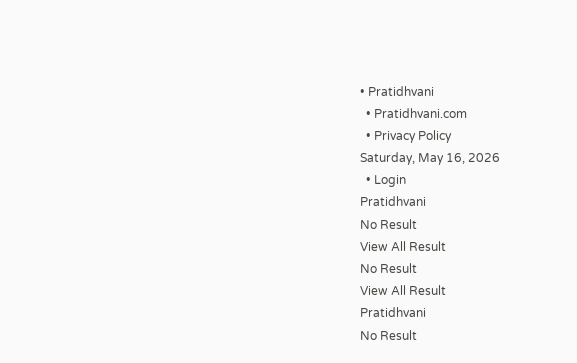• Pratidhvani
  • Pratidhvani.com
  • Privacy Policy
Saturday, May 16, 2026
  • Login
Pratidhvani
No Result
View All Result
No Result
View All Result
Pratidhvani
No Result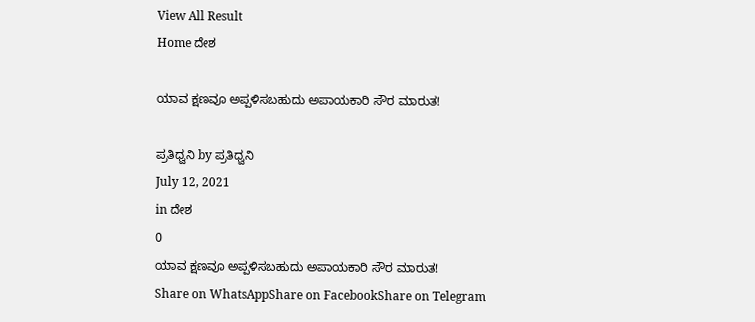View All Result
Home ದೇಶ

ಯಾವ ಕ್ಷಣವೂ ಅಪ್ಪಳಿಸಬಹುದು ಅಪಾಯಕಾರಿ ಸೌರ ಮಾರುತ!

ಪ್ರತಿಧ್ವನಿ by ಪ್ರತಿಧ್ವನಿ
July 12, 2021
in ದೇಶ
0
ಯಾವ ಕ್ಷಣವೂ ಅಪ್ಪಳಿಸಬಹುದು ಅಪಾಯಕಾರಿ ಸೌರ ಮಾರುತ!
Share on WhatsAppShare on FacebookShare on Telegram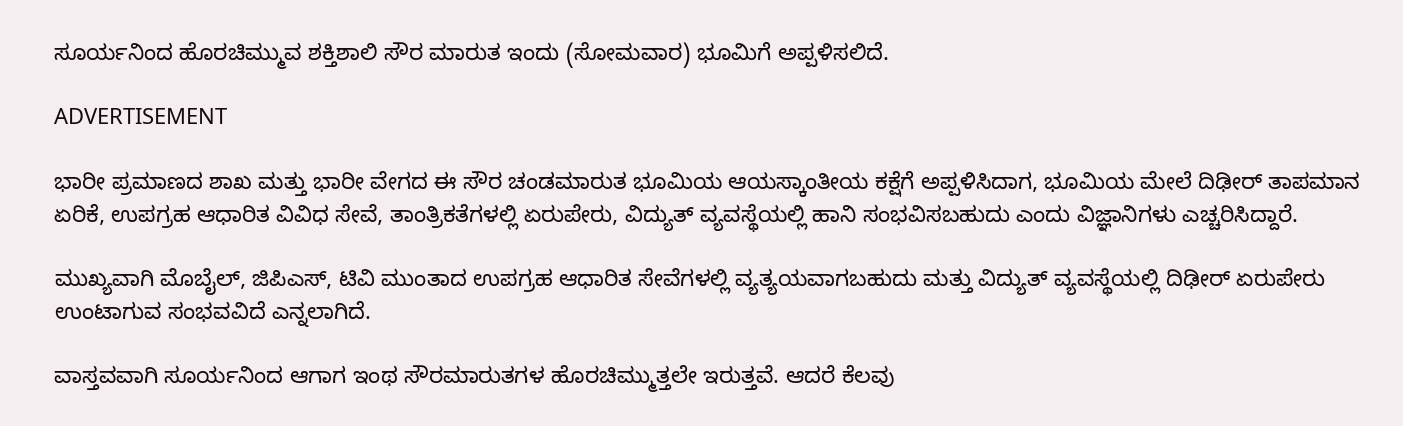ಸೂರ್ಯನಿಂದ ಹೊರಚಿಮ್ಮುವ ಶಕ್ತಿಶಾಲಿ ಸೌರ ಮಾರುತ ಇಂದು (ಸೋಮವಾರ) ಭೂಮಿಗೆ ಅಪ್ಪಳಿಸಲಿದೆ.

ADVERTISEMENT

ಭಾರೀ ಪ್ರಮಾಣದ ಶಾಖ ಮತ್ತು ಭಾರೀ ವೇಗದ ಈ ಸೌರ ಚಂಡಮಾರುತ ಭೂಮಿಯ ಆಯಸ್ಕಾಂತೀಯ ಕಕ್ಷೆಗೆ ಅಪ್ಪಳಿಸಿದಾಗ, ಭೂಮಿಯ ಮೇಲೆ ದಿಢೀರ್ ತಾಪಮಾನ ಏರಿಕೆ, ಉಪಗ್ರಹ ಆಧಾರಿತ ವಿವಿಧ ಸೇವೆ, ತಾಂತ್ರಿಕತೆಗಳಲ್ಲಿ ಏರುಪೇರು, ವಿದ್ಯುತ್ ವ್ಯವಸ್ಥೆಯಲ್ಲಿ ಹಾನಿ ಸಂಭವಿಸಬಹುದು ಎಂದು ವಿಜ್ಞಾನಿಗಳು ಎಚ್ಚರಿಸಿದ್ದಾರೆ.

ಮುಖ್ಯವಾಗಿ ಮೊಬೈಲ್, ಜಿಪಿಎಸ್, ಟಿವಿ ಮುಂತಾದ ಉಪಗ್ರಹ ಆಧಾರಿತ ಸೇವೆಗಳಲ್ಲಿ ವ್ಯತ್ಯಯವಾಗಬಹುದು ಮತ್ತು ವಿದ್ಯುತ್ ವ್ಯವಸ್ಥೆಯಲ್ಲಿ ದಿಢೀರ್ ಏರುಪೇರು ಉಂಟಾಗುವ ಸಂಭವವಿದೆ ಎನ್ನಲಾಗಿದೆ.

ವಾಸ್ತವವಾಗಿ ಸೂರ್ಯನಿಂದ ಆಗಾಗ ಇಂಥ ಸೌರಮಾರುತಗಳ ಹೊರಚಿಮ್ಮುತ್ತಲೇ ಇರುತ್ತವೆ. ಆದರೆ ಕೆಲವು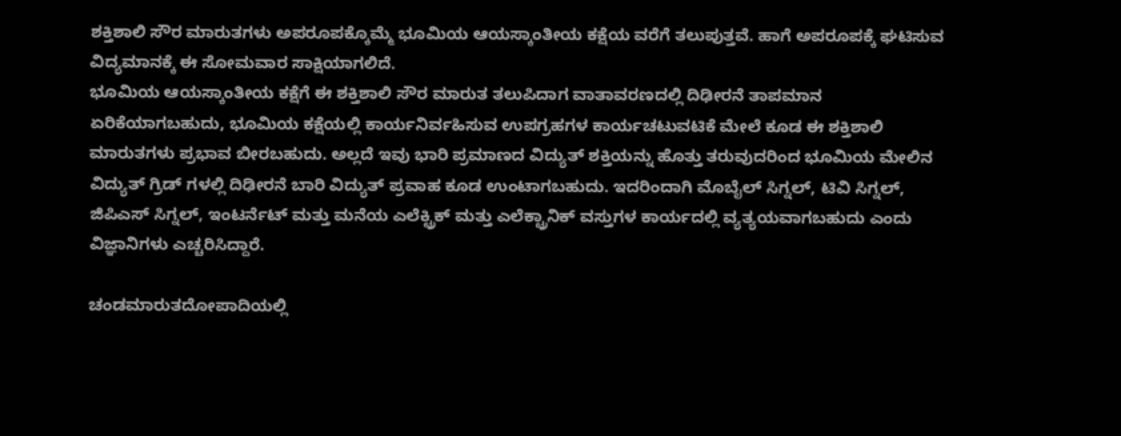ಶಕ್ತಿಶಾಲಿ ಸೌರ ಮಾರುತಗಳು ಅಪರೂಪಕ್ಕೊಮ್ಮೆ ಭೂಮಿಯ ಆಯಸ್ಕಾಂತೀಯ ಕಕ್ಷೆಯ ವರೆಗೆ ತಲುಪುತ್ತವೆ. ಹಾಗೆ ಅಪರೂಪಕ್ಕೆ ಘಟಿಸುವ ವಿದ್ಯಮಾನಕ್ಕೆ ಈ ಸೋಮವಾರ ಸಾಕ್ಷಿಯಾಗಲಿದೆ.
ಭೂಮಿಯ ಆಯಸ್ಕಾಂತೀಯ ಕಕ್ಷೆಗೆ ಈ ಶಕ್ತಿಶಾಲಿ ಸೌರ ಮಾರುತ ತಲುಪಿದಾಗ ವಾತಾವರಣದಲ್ಲಿ ದಿಢೀರನೆ ತಾಪಮಾನ ಏರಿಕೆಯಾಗಬಹುದು, ಭೂಮಿಯ ಕಕ್ಷೆಯಲ್ಲಿ ಕಾರ್ಯನಿರ್ವಹಿಸುವ ಉಪಗ್ರಹಗಳ ಕಾರ್ಯಚಟುವಟಿಕೆ ಮೇಲೆ ಕೂಡ ಈ ಶಕ್ತಿಶಾಲಿ ಮಾರುತಗಳು ಪ್ರಭಾವ ಬೀರಬಹುದು. ಅಲ್ಲದೆ ಇವು ಭಾರಿ ಪ್ರಮಾಣದ ವಿದ್ಯುತ್ ಶಕ್ತಿಯನ್ನು ಹೊತ್ತು ತರುವುದರಿಂದ ಭೂಮಿಯ ಮೇಲಿನ ವಿದ್ಯುತ್ ಗ್ರಿಡ್ ಗಳಲ್ಲಿ ದಿಢೀರನೆ ಬಾರಿ ವಿದ್ಯುತ್ ಪ್ರವಾಹ ಕೂಡ ಉಂಟಾಗಬಹುದು. ಇದರಿಂದಾಗಿ ಮೊಬೈಲ್ ಸಿಗ್ನಲ್, ಟಿವಿ ಸಿಗ್ನಲ್, ಜಿಪಿಎಸ್ ಸಿಗ್ನಲ್, ಇಂಟರ್ನೆಟ್ ಮತ್ತು ಮನೆಯ ಎಲೆಕ್ಟ್ರಿಕ್ ಮತ್ತು ಎಲೆಕ್ಟ್ರಾನಿಕ್ ವಸ್ತುಗಳ ಕಾರ್ಯದಲ್ಲಿ ವ್ಯತ್ಯಯವಾಗಬಹುದು ಎಂದು ವಿಜ್ಞಾನಿಗಳು ಎಚ್ಚರಿಸಿದ್ದಾರೆ.

ಚಂಡಮಾರುತದೋಪಾದಿಯಲ್ಲಿ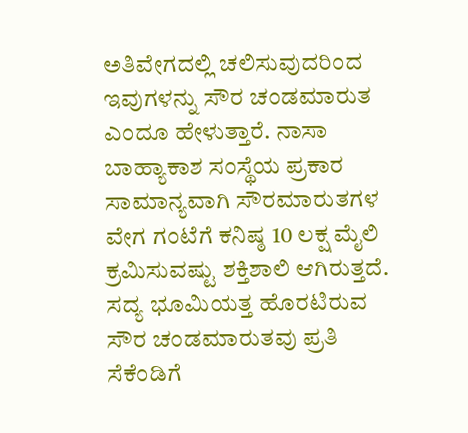ಅತಿವೇಗದಲ್ಲಿ ಚಲಿಸುವುದರಿಂದ ಇವುಗಳನ್ನು ಸೌರ ಚಂಡಮಾರುತ ಎಂದೂ ಹೇಳುತ್ತಾರೆ. ನಾಸಾ ಬಾಹ್ಯಾಕಾಶ ಸಂಸ್ಥೆಯ ಪ್ರಕಾರ ಸಾಮಾನ್ಯವಾಗಿ ಸೌರಮಾರುತಗಳ ವೇಗ ಗಂಟೆಗೆ ಕನಿಷ್ಠ 10 ಲಕ್ಷ ಮೈಲಿ ಕ್ರಮಿಸುವಷ್ಟು ಶಕ್ತಿಶಾಲಿ ಆಗಿರುತ್ತದೆ. ಸದ್ಯ ಭೂಮಿಯತ್ತ ಹೊರಟಿರುವ ಸೌರ ಚಂಡಮಾರುತವು ಪ್ರತಿ ಸೆಕೆಂಡಿಗೆ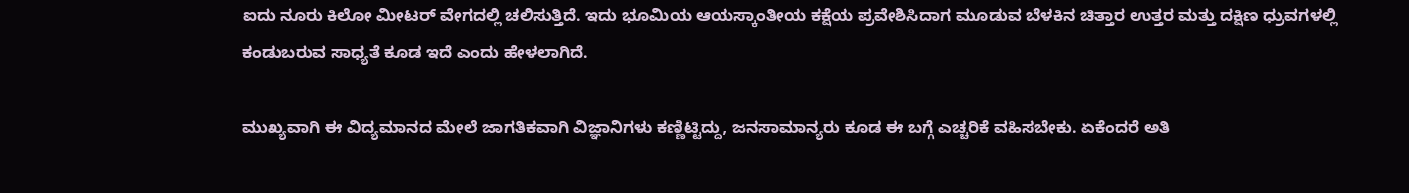ಐದು ನೂರು ಕಿಲೋ ಮೀಟರ್ ವೇಗದಲ್ಲಿ ಚಲಿಸುತ್ತಿದೆ. ಇದು ಭೂಮಿಯ ಆಯಸ್ಕಾಂತೀಯ ಕಕ್ಷೆಯ ಪ್ರವೇಶಿಸಿದಾಗ ಮೂಡುವ ಬೆಳಕಿನ ಚಿತ್ತಾರ ಉತ್ತರ ಮತ್ತು ದಕ್ಷಿಣ ಧ್ರುವಗಳಲ್ಲಿ ಕಂಡುಬರುವ ಸಾಧ್ಯತೆ ಕೂಡ ಇದೆ ಎಂದು ಹೇಳಲಾಗಿದೆ.

ಮುಖ್ಯವಾಗಿ ಈ ವಿದ್ಯಮಾನದ ಮೇಲೆ ಜಾಗತಿಕವಾಗಿ ವಿಜ್ಞಾನಿಗಳು ಕಣ್ಣಿಟ್ಟಿದ್ದು, ಜನಸಾಮಾನ್ಯರು ಕೂಡ ಈ ಬಗ್ಗೆ ಎಚ್ಚರಿಕೆ ವಹಿಸಬೇಕು. ಏಕೆಂದರೆ ಅತಿ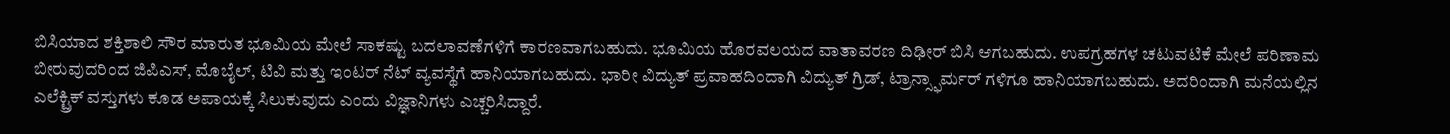ಬಿಸಿಯಾದ ಶಕ್ತಿಶಾಲಿ ಸೌರ ಮಾರುತ ಭೂಮಿಯ ಮೇಲೆ ಸಾಕಷ್ಟು ಬದಲಾವಣೆಗಳಿಗೆ ಕಾರಣವಾಗಬಹುದು. ಭೂಮಿಯ ಹೊರವಲಯದ ವಾತಾವರಣ ದಿಢೀರ್ ಬಿಸಿ ಆಗಬಹುದು. ಉಪಗ್ರಹಗಳ ಚಟುವಟಿಕೆ ಮೇಲೆ ಪರಿಣಾಮ ಬೀರುವುದರಿಂದ ಜಿಪಿಎಸ್, ಮೊಬೈಲ್, ಟಿವಿ ಮತ್ತು ಇಂಟರ್ ನೆಟ್ ವ್ಯವಸ್ಥೆಗೆ ಹಾನಿಯಾಗಬಹುದು. ಭಾರೀ ವಿದ್ಯುತ್ ಪ್ರವಾಹದಿಂದಾಗಿ ವಿದ್ಯುತ್ ಗ್ರಿಡ್, ಟ್ರಾನ್ಸ್ಫಾರ್ಮರ್ ಗಳಿಗೂ ಹಾನಿಯಾಗಬಹುದು. ಅದರಿಂದಾಗಿ ಮನೆಯಲ್ಲಿನ ಎಲೆಕ್ಟ್ರಿಕ್ ವಸ್ತುಗಳು ಕೂಡ ಅಪಾಯಕ್ಕೆ ಸಿಲುಕುವುದು ಎಂದು ವಿಜ್ಞಾನಿಗಳು ಎಚ್ಚರಿಸಿದ್ದಾರೆ.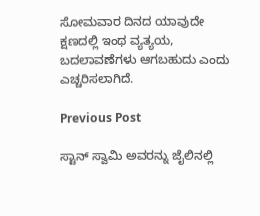ಸೋಮವಾರ ದಿನದ ಯಾವುದೇ ಕ್ಷಣದಲ್ಲಿ ಇಂಥ ವ್ಯತ್ಯಯ, ಬದಲಾವಣೆಗಳು ಆಗಬಹುದು ಎಂದು ಎಚ್ಚರಿಸಲಾಗಿದೆ.

Previous Post

ಸ್ಟಾನ್ ಸ್ವಾಮಿ ಅವರನ್ನು ಜೈಲಿನಲ್ಲಿ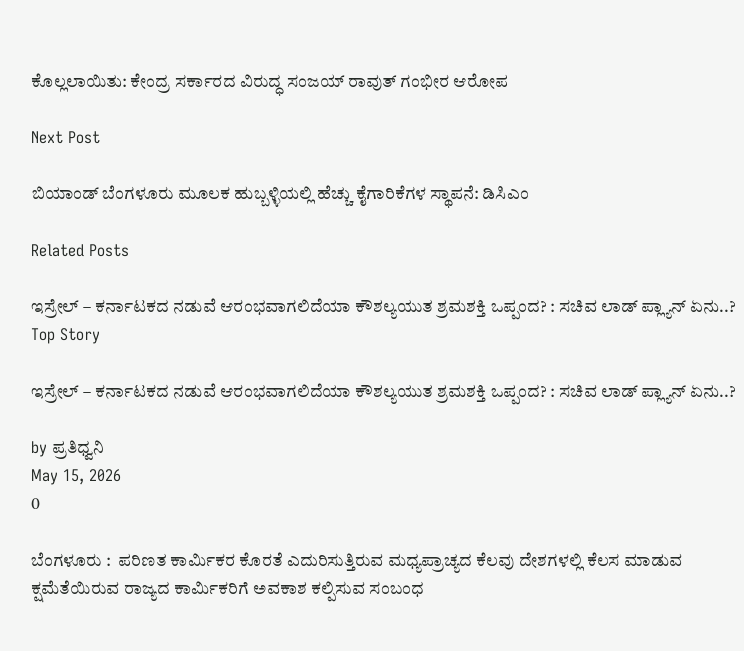ಕೊಲ್ಲಲಾಯಿತು: ಕೇಂದ್ರ ಸರ್ಕಾರದ ವಿರುದ್ಧ ಸಂಜಯ್ ರಾವುತ್ ಗಂಭೀರ ಆರೋಪ

Next Post

ಬಿಯಾಂಡ್ ಬೆಂಗಳೂರು ಮೂಲಕ ಹುಬ್ಬಳ್ಳಿಯಲ್ಲಿ ಹೆಚ್ಚು ಕೈಗಾರಿಕೆಗಳ ಸ್ಥಾಪನೆ: ಡಿಸಿಎಂ

Related Posts

ಇಸ್ರೇಲ್ – ಕರ್ನಾಟಕದ ನಡುವೆ ಆರಂಭವಾಗಲಿದೆಯಾ ಕೌಶಲ್ಯಯುತ ಶ್ರಮಶಕ್ತಿ ಒಪ್ಪಂದ? : ಸಚಿವ ಲಾಡ್‌ ಪ್ಲ್ಯಾನ್‌ ಏನು..?
Top Story

ಇಸ್ರೇಲ್ – ಕರ್ನಾಟಕದ ನಡುವೆ ಆರಂಭವಾಗಲಿದೆಯಾ ಕೌಶಲ್ಯಯುತ ಶ್ರಮಶಕ್ತಿ ಒಪ್ಪಂದ? : ಸಚಿವ ಲಾಡ್‌ ಪ್ಲ್ಯಾನ್‌ ಏನು..?

by ಪ್ರತಿಧ್ವನಿ
May 15, 2026
0

ಬೆಂಗಳೂರು :  ಪರಿಣತ ಕಾರ್ಮಿಕರ ಕೊರತೆ ಎದುರಿಸುತ್ತಿರುವ ಮಧ್ಯಪ್ರಾಚ್ಯದ ಕೆಲವು ದೇಶಗಳಲ್ಲಿ ಕೆಲಸ ಮಾಡುವ ಕ್ಷಮೆತೆಯಿರುವ ರಾಜ್ಯದ ಕಾರ್ಮಿಕರಿಗೆ ಅವಕಾಶ ಕಲ್ಪಿಸುವ ಸಂಬಂಧ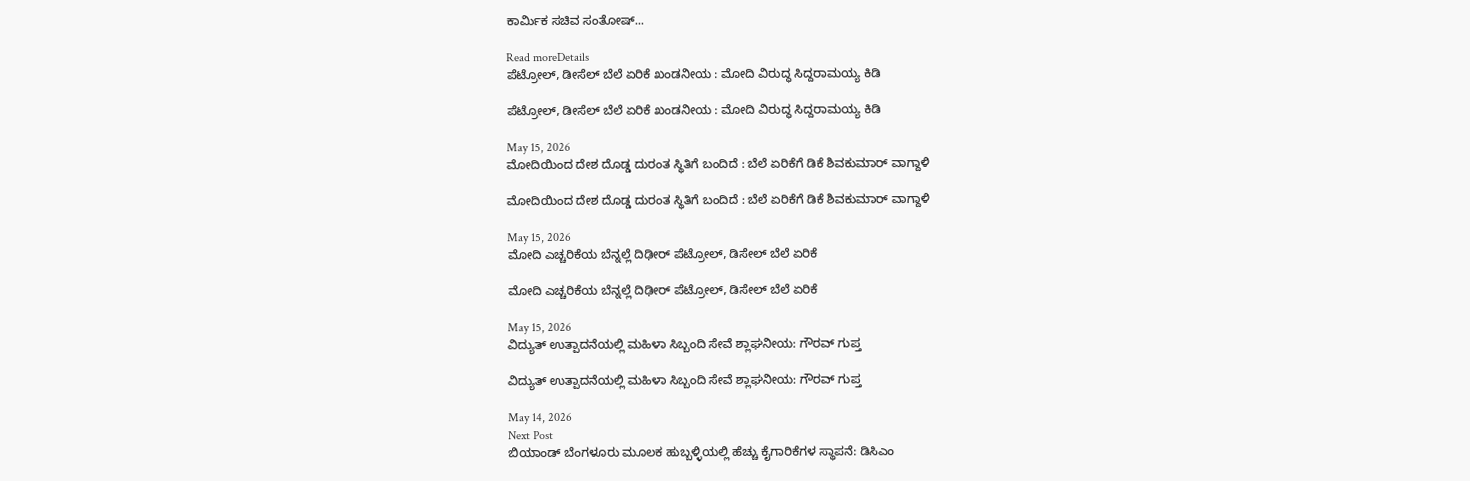ಕಾರ್ಮಿಕ ಸಚಿವ ಸಂತೋಷ್‌...

Read moreDetails
ಪೆಟ್ರೋಲ್‌, ಡೀಸೆಲ್‌ ಬೆಲೆ ಏರಿಕೆ ಖಂಡನೀಯ : ಮೋದಿ ವಿರುದ್ಧ ಸಿದ್ದರಾಮಯ್ಯ ಕಿಡಿ

ಪೆಟ್ರೋಲ್‌, ಡೀಸೆಲ್‌ ಬೆಲೆ ಏರಿಕೆ ಖಂಡನೀಯ : ಮೋದಿ ವಿರುದ್ಧ ಸಿದ್ದರಾಮಯ್ಯ ಕಿಡಿ

May 15, 2026
ಮೋದಿಯಿಂದ ದೇಶ ದೊಡ್ಡ ದುರಂತ ಸ್ಥಿತಿಗೆ ಬಂದಿದೆ : ಬೆಲೆ ಏರಿಕೆಗೆ ಡಿಕೆ ಶಿವಕುಮಾರ್‌ ವಾಗ್ದಾಳಿ

ಮೋದಿಯಿಂದ ದೇಶ ದೊಡ್ಡ ದುರಂತ ಸ್ಥಿತಿಗೆ ಬಂದಿದೆ : ಬೆಲೆ ಏರಿಕೆಗೆ ಡಿಕೆ ಶಿವಕುಮಾರ್‌ ವಾಗ್ದಾಳಿ

May 15, 2026
ಮೋದಿ ಎಚ್ಚರಿಕೆಯ ಬೆನ್ನಲ್ಲೆ ದಿಢೀರ್‌ ಪೆಟ್ರೋಲ್‌, ಡಿಸೇಲ್‌ ಬೆಲೆ ಏರಿಕೆ

ಮೋದಿ ಎಚ್ಚರಿಕೆಯ ಬೆನ್ನಲ್ಲೆ ದಿಢೀರ್‌ ಪೆಟ್ರೋಲ್‌, ಡಿಸೇಲ್‌ ಬೆಲೆ ಏರಿಕೆ

May 15, 2026
ವಿದ್ಯುತ್ ಉತ್ಪಾದನೆಯಲ್ಲಿ ಮಹಿಳಾ ಸಿಬ್ಬಂದಿ ಸೇವೆ ಶ್ಲಾಘನೀಯ: ಗೌರವ್ ಗುಪ್ತ

ವಿದ್ಯುತ್ ಉತ್ಪಾದನೆಯಲ್ಲಿ ಮಹಿಳಾ ಸಿಬ್ಬಂದಿ ಸೇವೆ ಶ್ಲಾಘನೀಯ: ಗೌರವ್ ಗುಪ್ತ

May 14, 2026
Next Post
ಬಿಯಾಂಡ್ ಬೆಂಗಳೂರು ಮೂಲಕ ಹುಬ್ಬಳ್ಳಿಯಲ್ಲಿ ಹೆಚ್ಚು ಕೈಗಾರಿಕೆಗಳ ಸ್ಥಾಪನೆ: ಡಿಸಿಎಂ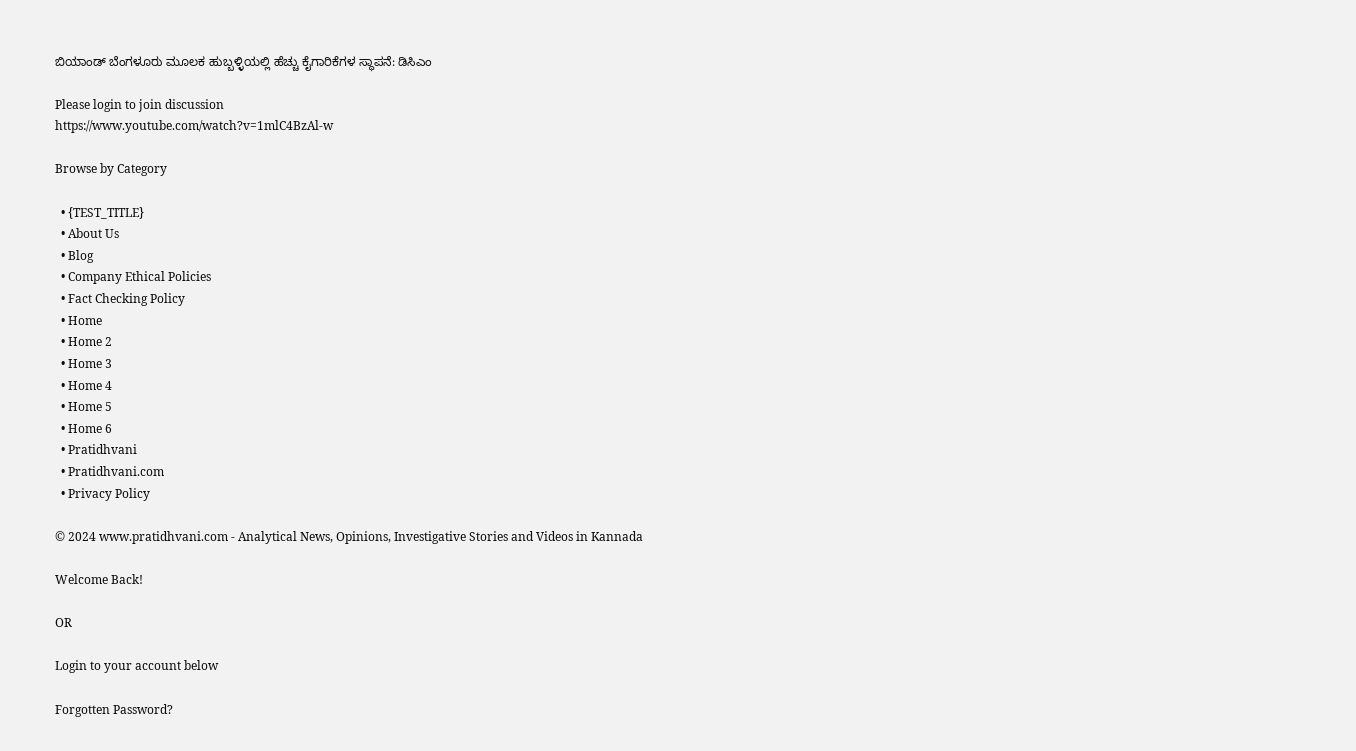ಬಿಯಾಂಡ್ ಬೆಂಗಳೂರು ಮೂಲಕ ಹುಬ್ಬಳ್ಳಿಯಲ್ಲಿ ಹೆಚ್ಚು ಕೈಗಾರಿಕೆಗಳ ಸ್ಥಾಪನೆ: ಡಿಸಿಎಂ

Please login to join discussion
https://www.youtube.com/watch?v=1mlC4BzAl-w

Browse by Category

  • {TEST_TITLE}
  • About Us
  • Blog
  • Company Ethical Policies
  • Fact Checking Policy
  • Home
  • Home 2
  • Home 3
  • Home 4
  • Home 5
  • Home 6
  • Pratidhvani
  • Pratidhvani.com
  • Privacy Policy

© 2024 www.pratidhvani.com - Analytical News, Opinions, Investigative Stories and Videos in Kannada

Welcome Back!

OR

Login to your account below

Forgotten Password?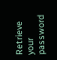Retrieve your password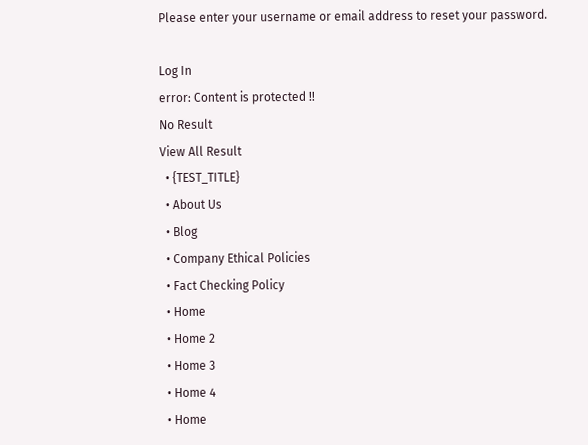Please enter your username or email address to reset your password.

Log In
error: Content is protected !!
No Result
View All Result
  • {TEST_TITLE}
  • About Us
  • Blog
  • Company Ethical Policies
  • Fact Checking Policy
  • Home
  • Home 2
  • Home 3
  • Home 4
  • Home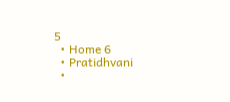5
  • Home 6
  • Pratidhvani
  •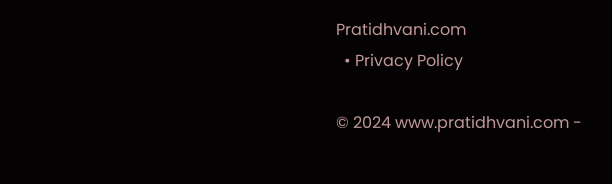Pratidhvani.com
  • Privacy Policy

© 2024 www.pratidhvani.com -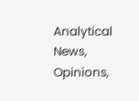Analytical News, Opinions,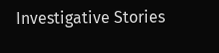Investigative Stories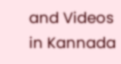and Videos in Kannada